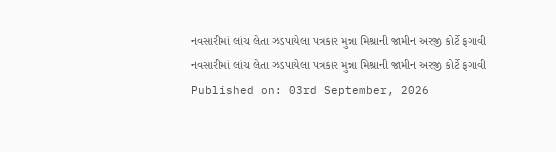નવસારીમાં લાંચ લેતા ઝડપાયેલા પત્રકાર મુન્ના મિશ્રાની જામીન અરજી કોર્ટે ફગાવી
નવસારીમાં લાંચ લેતા ઝડપાયેલા પત્રકાર મુન્ના મિશ્રાની જામીન અરજી કોર્ટે ફગાવી
Published on: 03rd September, 2026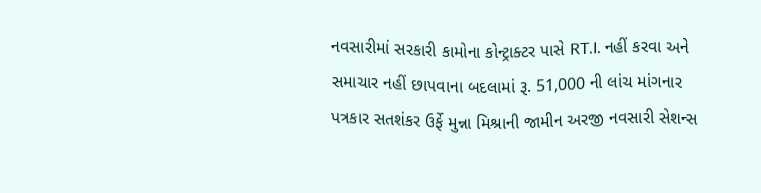નવસારીમાં સરકારી કામોના કોન્ટ્રાક્ટર પાસે RT.I. નહીં કરવા અને સમાચાર નહીં છાપવાના બદલામાં રૂ. 51,000 ની લાંચ માંગનાર પત્રકાર સતશંકર ઉર્ફે મુન્ના મિશ્રાની જામીન અરજી નવસારી સેશન્સ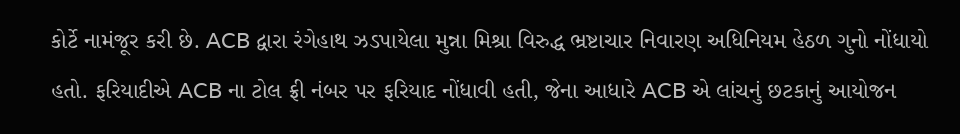કોર્ટે નામંજૂર કરી છે. ACB દ્વારા રંગેહાથ ઝડપાયેલા મુન્ના મિશ્રા વિરુદ્ધ ભ્રષ્ટાચાર નિવારણ અધિનિયમ હેઠળ ગુનો નોંધાયો હતો. ફરિયાદીએ ACB ના ટોલ ફ્રી નંબર પર ફરિયાદ નોંધાવી હતી, જેના આધારે ACB એ લાંચનું છટકાનું આયોજન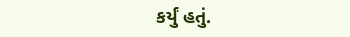કર્યું હતું.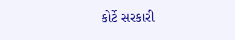કોર્ટે સરકારી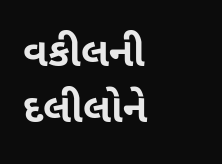વકીલની દલીલોને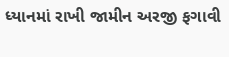ધ્યાનમાં રાખી જામીન અરજી ફગાવી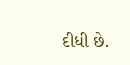દીધી છે.